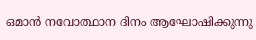ഒമാൻ നവോത്ഥാന ദിനം ആഘോഷിക്കുന്നു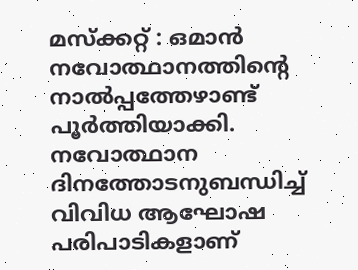മസ്‌ക്കറ്റ് : ഒമാൻ നവോത്ഥാനത്തിന്റെ നാൽപ്പത്തേഴാണ്ട് പൂർത്തിയാക്കി. നവോത്ഥാന ദിനത്തോടനുബന്ധിച്ച് വിവിധ ആഘോഷ പരിപാടികളാണ്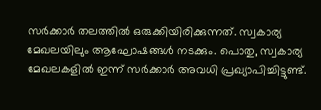സർക്കാർ തലത്തിൽ ഒരുക്കിയിരിക്കുന്നത്. സ്വകാര്യ മേഖലയിലും ആഘോഷങ്ങൾ നടക്കും. പൊതു, സ്വകാര്യ മേഖലകളിൽ ഇന്ന് സർക്കാർ അവധി പ്രഖ്യാപിച്ചിട്ടുണ്ട്.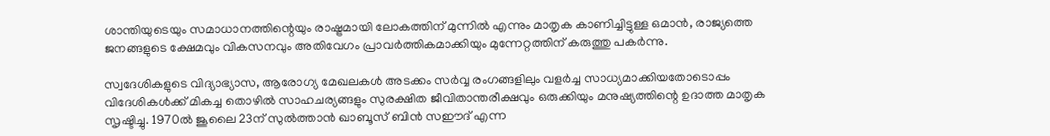ശാന്തിയുടെയും സമാധാനത്തിന്റെയും രാഷ്ട്രമായി ലോകത്തിന് മുന്നിൽ എന്നും മാതൃക കാണിച്ചിട്ടുള്ള ഒമാൻ, രാജ്യത്തെ ജനങ്ങളുടെ ക്ഷേമവും വികസനവും അതിവേഗം പ്രാവർത്തികമാക്കിയും മുന്നേറ്റത്തിന് കരുത്തു പകർന്നു.

സ്വദേശികളുടെ വിദ്യാഭ്യാസ, ആരോഗ്യ മേഖലകൾ അടക്കം സർവ്വ രംഗങ്ങളിലും വളർച്ച സാധ്യമാക്കിയതോടൊപ്പം വിദേശികൾക്ക് മികച്ച തൊഴിൽ സാഹചര്യങ്ങളും സുരക്ഷിത ജീവിതാന്തരീക്ഷവും ഒരുക്കിയും മനുഷ്യത്തിന്റെ ഉദാത്ത മാതൃക സൃഷ്ടിച്ചു. 1970ൽ ജൂലൈ 23ന് സുൽത്താൻ ഖാബൂസ് ബിൻ സഈദ് എന്ന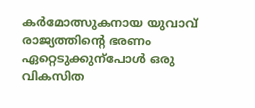കർമോത്സുകനായ യുവാവ് രാജ്യത്തിന്റെ ഭരണം ഏറ്റെടുക്കുന്പോൾ ഒരു വികസിത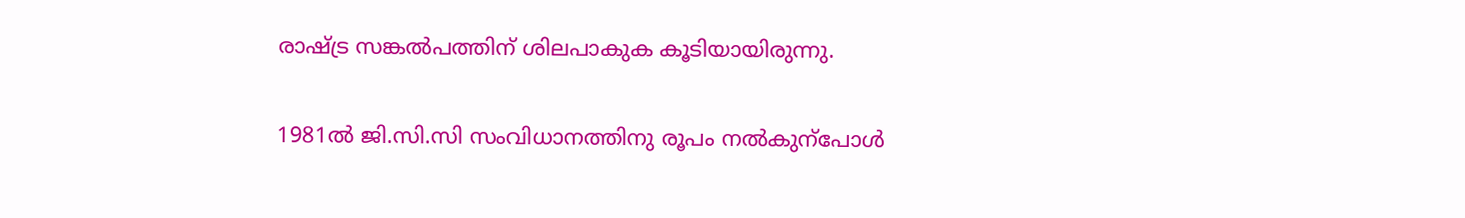രാഷ്ട്ര സങ്കൽപത്തിന് ശിലപാകുക കൂടിയായിരുന്നു.

1981ൽ ജി.സി.സി സംവിധാനത്തിനു രൂപം നൽകുന്പോൾ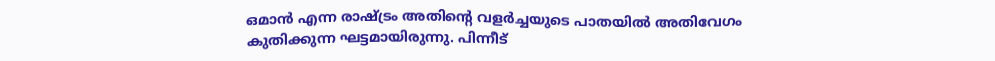ഒമാൻ എന്ന രാഷ്ട്രം അതിന്റെ വളർച്ചയുടെ പാതയിൽ അതിവേഗം കുതിക്കുന്ന ഘട്ടമായിരുന്നു. പിന്നീട്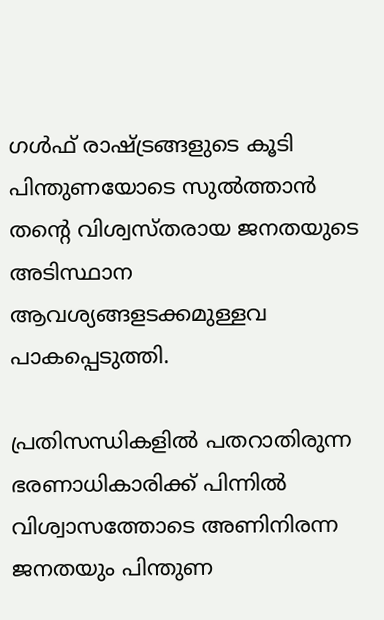ഗൾഫ് രാഷ്ട്രങ്ങളുടെ കൂടി പിന്തുണയോടെ സുൽത്താൻ തന്റെ വിശ്വസ്തരായ ജനതയുടെ അടിസ്ഥാന ആവശ്യങ്ങളടക്കമുള്ളവ പാകപ്പെടുത്തി.

പ്രതിസന്ധികളിൽ പതറാതിരുന്ന ഭരണാധികാരിക്ക് പിന്നിൽ വിശ്വാസത്തോടെ അണിനിരന്ന ജനതയും പിന്തുണ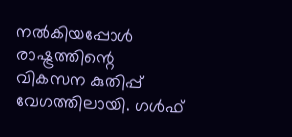നൽകിയപ്പോൾ രാഷ്ട്രത്തിന്റെ വികസന കുതിപ്പ് വേഗത്തിലായി. ഗൾഫ്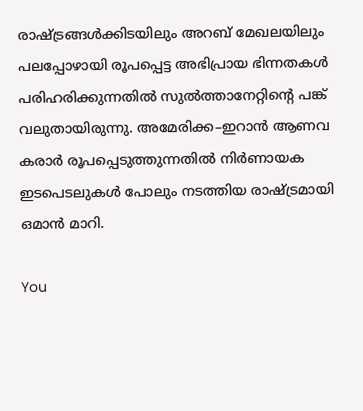രാഷ്ട്രങ്ങൾക്കിടയിലും അറബ് മേഖലയിലും പലപ്പോഴായി രൂപപ്പെട്ട അഭിപ്രായ ഭിന്നതകൾ പരിഹരിക്കുന്നതിൽ സുൽത്താനേറ്റിന്റെ പങ്ക് വലുതായിരുന്നു. അമേരിക്ക–ഇറാൻ ആണവ കരാർ രൂപപ്പെടുത്തുന്നതിൽ നിർണായക ഇടപെടലുകൾ പോലും നടത്തിയ രാഷ്ട്രമായി ഒമാൻ മാറി.

You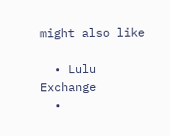might also like

  • Lulu Exchange
  •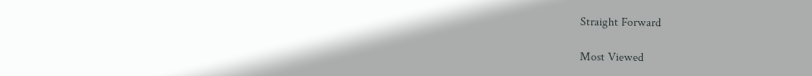Straight Forward

Most Viewed